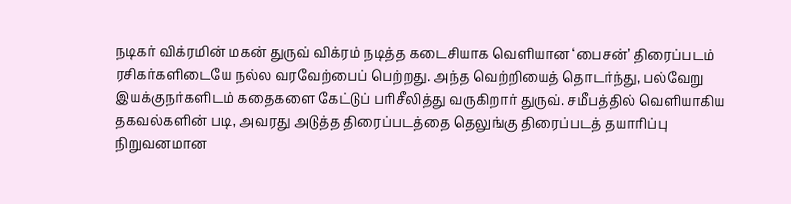நடிகர் விக்ரமின் மகன் துருவ் விக்ரம் நடித்த கடைசியாக வெளியான ‘பைசன்’ திரைப்படம் ரசிகர்களிடையே நல்ல வரவேற்பைப் பெற்றது. அந்த வெற்றியைத் தொடர்ந்து, பல்வேறு இயக்குநர்களிடம் கதைகளை கேட்டுப் பரிசீலித்து வருகிறார் துருவ். சமீபத்தில் வெளியாகிய தகவல்களின் படி, அவரது அடுத்த திரைப்படத்தை தெலுங்கு திரைப்படத் தயாரிப்பு நிறுவனமான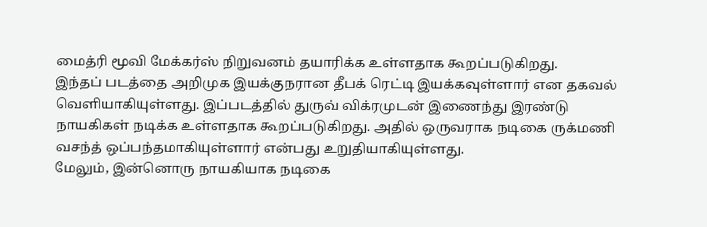மைத்ரி மூவி மேக்கர்ஸ் நிறுவனம் தயாரிக்க உள்ளதாக கூறப்படுகிறது.
இந்தப் படத்தை அறிமுக இயக்குநரான தீபக் ரெட்டி இயக்கவுள்ளார் என தகவல் வெளியாகியுள்ளது. இப்படத்தில் துருவ் விக்ரமுடன் இணைந்து இரண்டு நாயகிகள் நடிக்க உள்ளதாக கூறப்படுகிறது. அதில் ஒருவராக நடிகை ருக்மணி வசந்த் ஒப்பந்தமாகியுள்ளார் என்பது உறுதியாகியுள்ளது.
மேலும், இன்னொரு நாயகியாக நடிகை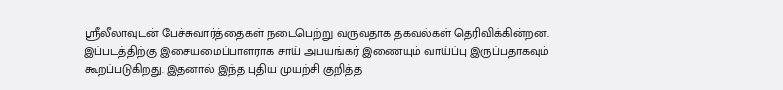ஸ்ரீலீலாவுடன் பேச்சுவார்த்தைகள் நடைபெற்று வருவதாக தகவல்கள் தெரிவிக்கின்றன. இப்படத்திற்கு இசையமைப்பாளராக சாய் அபயங்கர் இணையும் வாய்ப்பு இருப்பதாகவும் கூறப்படுகிறது. இதனால் இந்த புதிய முயற்சி குறித்த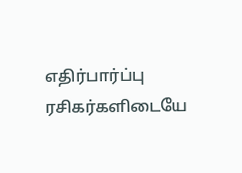எதிர்பார்ப்பு ரசிகர்களிடையே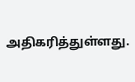அதிகரித்துள்ளது.